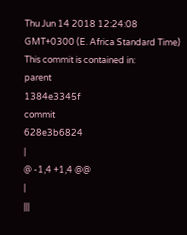Thu Jun 14 2018 12:24:08 GMT+0300 (E. Africa Standard Time)
This commit is contained in:
parent
1384e3345f
commit
628e3b6824
|
@ -1,4 +1,4 @@
|
|||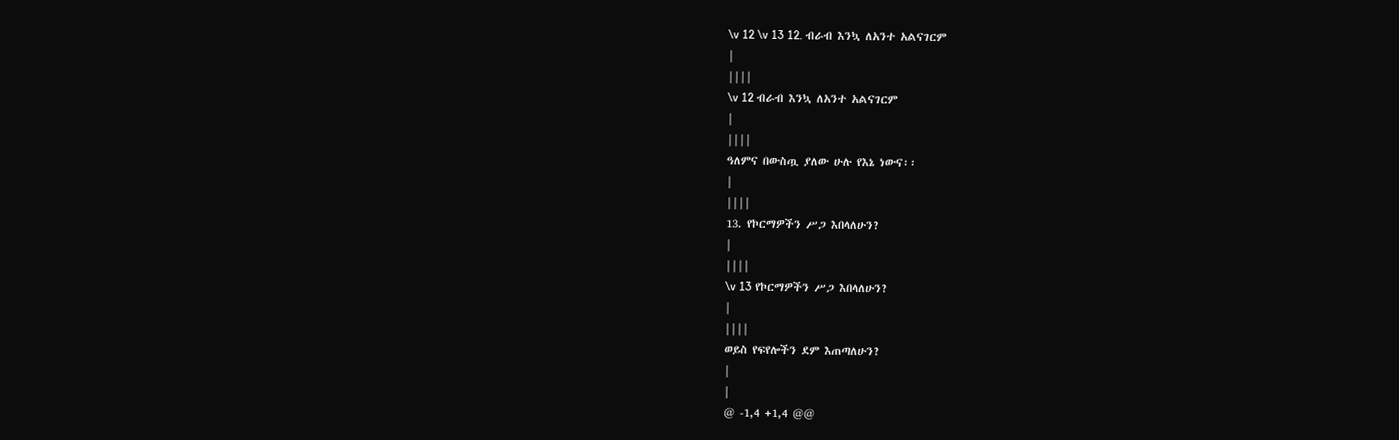\v 12 \v 13 12. ብራብ እንኳ ለአንተ አልናገርም
|
||||
\v 12 ብራብ እንኳ ለአንተ አልናገርም
|
||||
ዓለምና በውስጧ ያለው ሁሉ የእኔ ነውና፡፡
|
||||
13. የኮርማዎችን ሥጋ እበላለሁን?
|
||||
\v 13 የኮርማዎችን ሥጋ እበላለሁን?
|
||||
ወይስ የፍየሎችን ደም እጠጣለሁን?
|
|
@ -1,4 +1,4 @@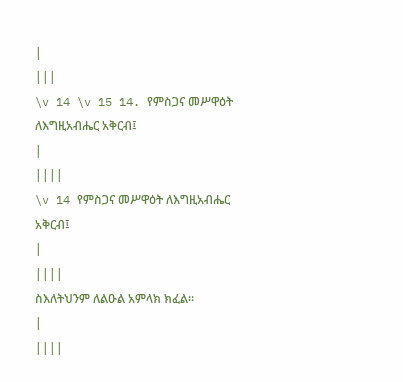|
|||
\v 14 \v 15 14. የምስጋና መሥዋዕት ለእግዚአብሔር አቅርብ፤
|
||||
\v 14 የምስጋና መሥዋዕት ለእግዚአብሔር አቅርብ፤
|
||||
ስእለትህንም ለልዑል አምላክ ክፈል፡፡
|
||||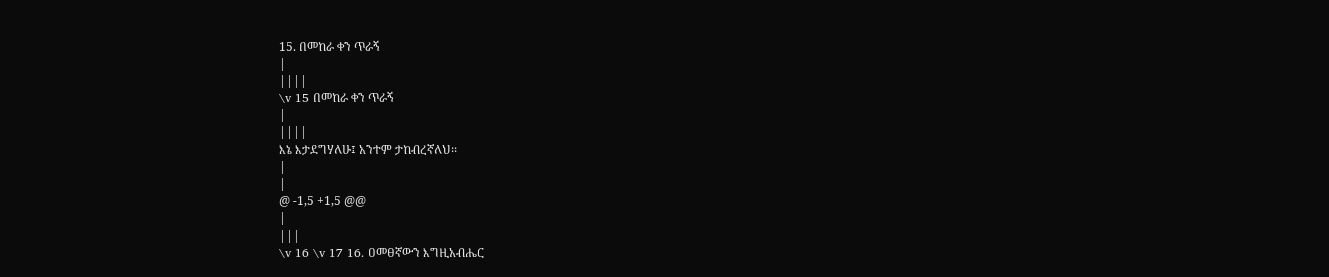15. በመከራ ቀን ጥራኝ
|
||||
\v 15 በመከራ ቀን ጥራኝ
|
||||
እኔ እታደግሃለሁ፤ አንተም ታከብረኛለህ፡፡
|
|
@ -1,5 +1,5 @@
|
|||
\v 16 \v 17 16. ዐመፀኛውን እግዚአብሔር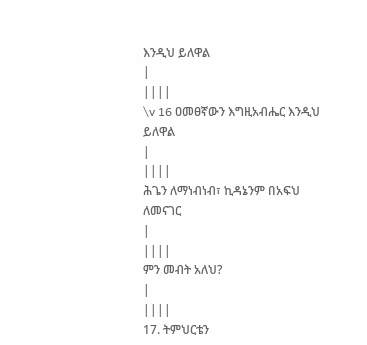እንዲህ ይለዋል
|
||||
\v 16 ዐመፀኛውን እግዚአብሔር እንዲህ ይለዋል
|
||||
ሕጌን ለማነብነብ፣ ኪዳኔንም በአፍህ ለመናገር
|
||||
ምን መብት አለህ?
|
||||
17. ትምህርቴን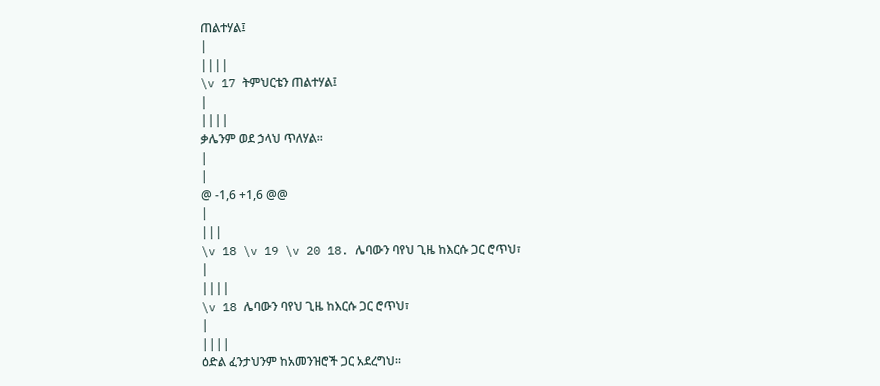ጠልተሃል፤
|
||||
\v 17 ትምህርቴን ጠልተሃል፤
|
||||
ቃሌንም ወደ ኃላህ ጥለሃል፡፡
|
|
@ -1,6 +1,6 @@
|
|||
\v 18 \v 19 \v 20 18. ሌባውን ባየህ ጊዜ ከእርሱ ጋር ሮጥህ፣
|
||||
\v 18 ሌባውን ባየህ ጊዜ ከእርሱ ጋር ሮጥህ፣
|
||||
ዕድል ፈንታህንም ከአመንዝሮች ጋር አደረግህ፡፡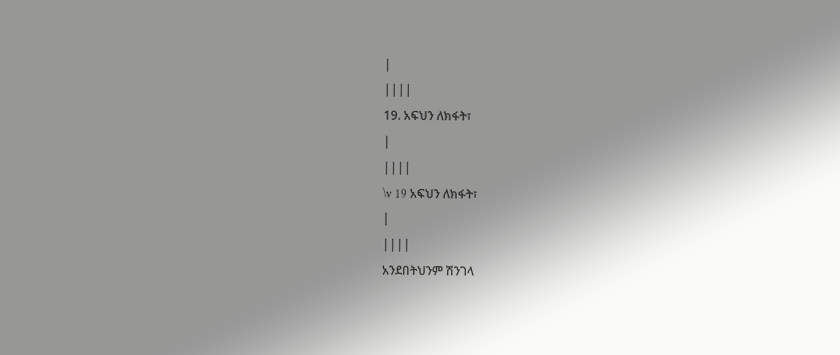|
||||
19. አፍህን ለክፋት፣
|
||||
\v 19 አፍህን ለክፋት፣
|
||||
አንደበትህንም ሽንገላ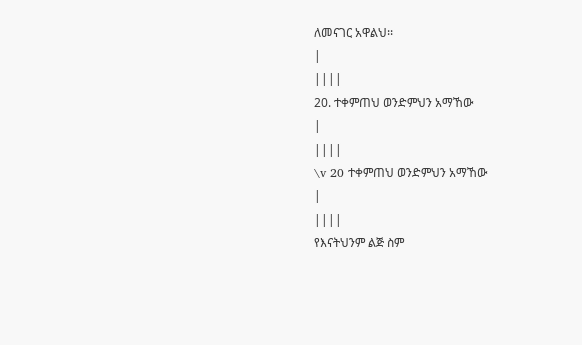ለመናገር አዋልህ፡፡
|
||||
20. ተቀምጠህ ወንድምህን አማኸው
|
||||
\v 20 ተቀምጠህ ወንድምህን አማኸው
|
||||
የእናትህንም ልጅ ስም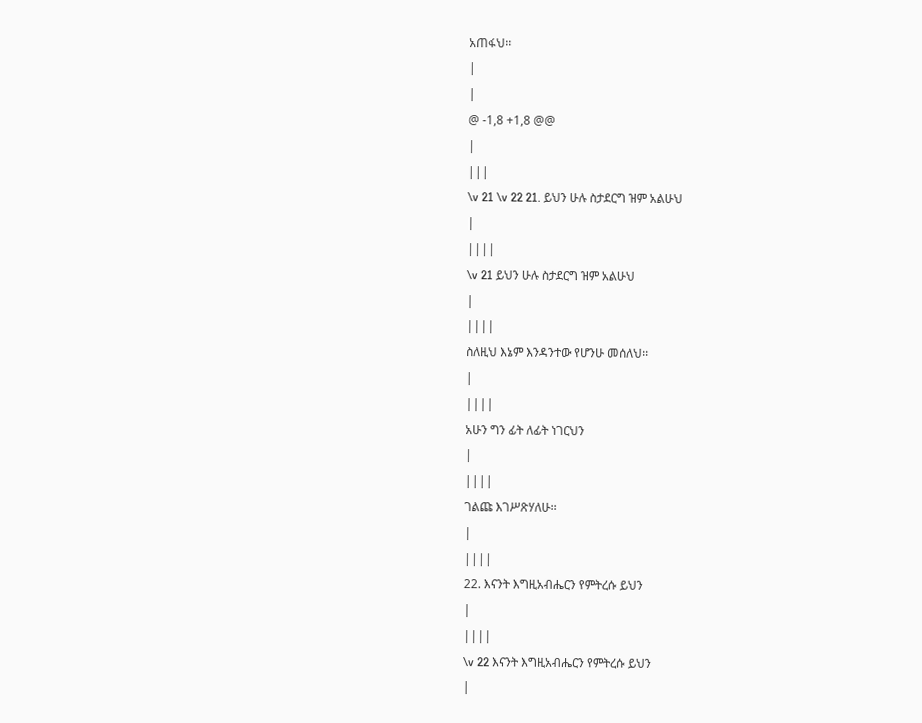አጠፋህ፡፡
|
|
@ -1,8 +1,8 @@
|
|||
\v 21 \v 22 21. ይህን ሁሉ ስታደርግ ዝም አልሁህ
|
||||
\v 21 ይህን ሁሉ ስታደርግ ዝም አልሁህ
|
||||
ስለዚህ እኔም እንዳንተው የሆንሁ መሰለህ፡፡
|
||||
አሁን ግን ፊት ለፊት ነገርህን
|
||||
ገልጩ እገሥጽሃለሁ፡፡
|
||||
22. እናንት እግዚአብሔርን የምትረሱ ይህን
|
||||
\v 22 እናንት እግዚአብሔርን የምትረሱ ይህን
|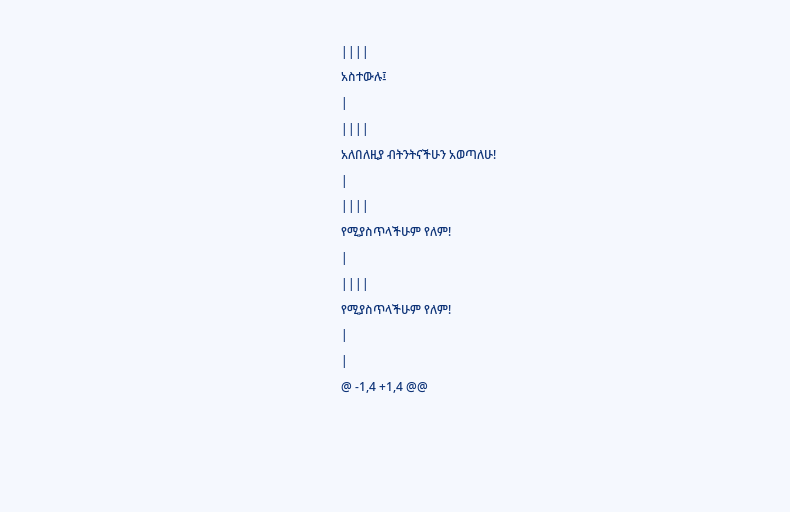||||
አስተውሉ፤
|
||||
አለበለዚያ ብትንትናችሁን አወጣለሁ!
|
||||
የሚያስጥላችሁም የለም!
|
||||
የሚያስጥላችሁም የለም!
|
|
@ -1,4 +1,4 @@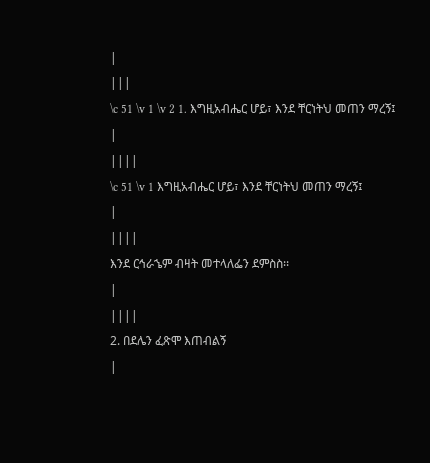|
|||
\c 51 \v 1 \v 2 1. እግዚአብሔር ሆይ፣ እንደ ቸርነትህ መጠን ማረኝ፤
|
||||
\c 51 \v 1 እግዚአብሔር ሆይ፣ እንደ ቸርነትህ መጠን ማረኝ፤
|
||||
እንደ ርኅራኄም ብዛት መተላለፌን ደምስስ፡፡
|
||||
2. በደሌን ፈጽሞ እጠብልኝ
|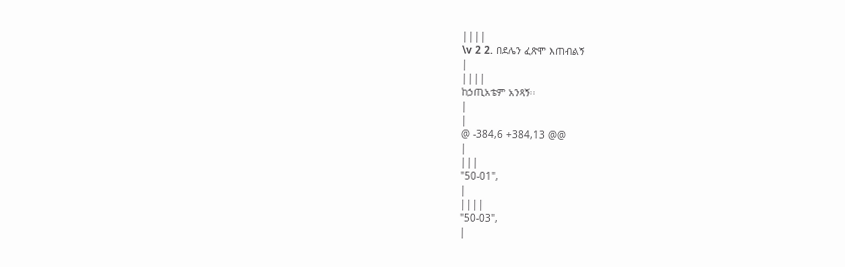||||
\v 2 2. በደሌን ፈጽሞ እጠብልኝ
|
||||
ከኃጢአቴም አንጻኝ፡፡
|
|
@ -384,6 +384,13 @@
|
|||
"50-01",
|
||||
"50-03",
|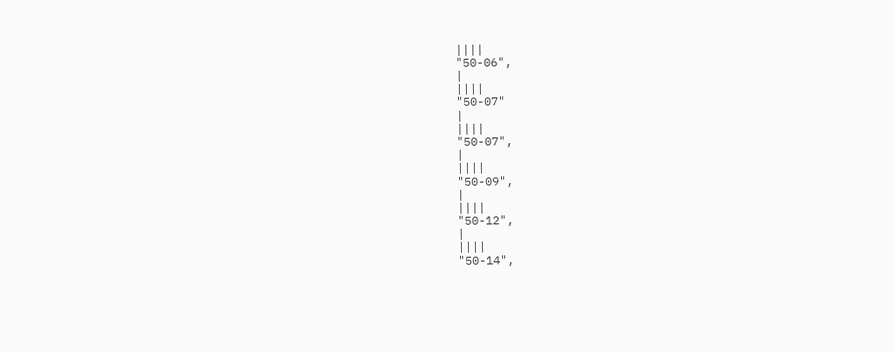||||
"50-06",
|
||||
"50-07"
|
||||
"50-07",
|
||||
"50-09",
|
||||
"50-12",
|
||||
"50-14",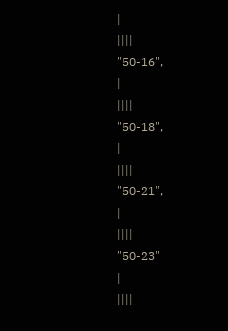|
||||
"50-16",
|
||||
"50-18",
|
||||
"50-21",
|
||||
"50-23"
|
||||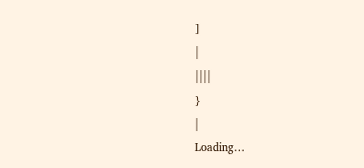]
|
||||
}
|
Loading…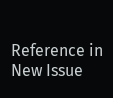Reference in New Issue